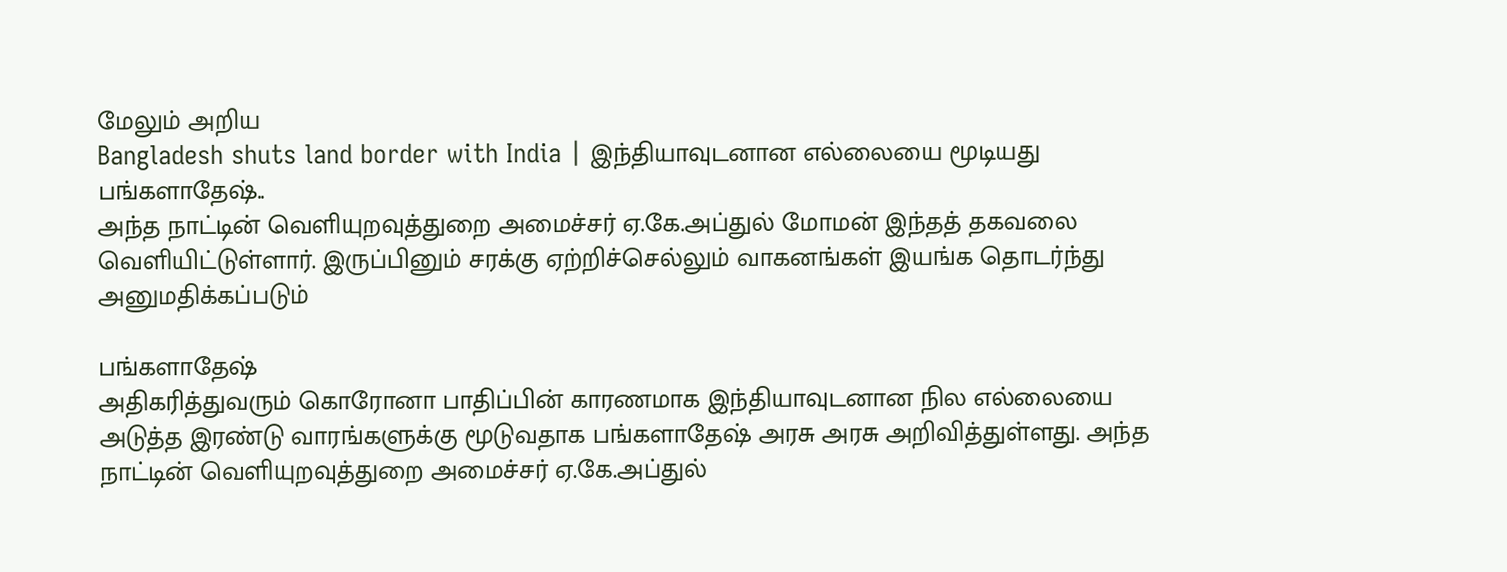மேலும் அறிய
Bangladesh shuts land border with India | இந்தியாவுடனான எல்லையை மூடியது பங்களாதேஷ்..
அந்த நாட்டின் வெளியுறவுத்துறை அமைச்சர் ஏ.கே.அப்துல் மோமன் இந்தத் தகவலை வெளியிட்டுள்ளார். இருப்பினும் சரக்கு ஏற்றிச்செல்லும் வாகனங்கள் இயங்க தொடர்ந்து அனுமதிக்கப்படும்

பங்களாதேஷ்
அதிகரித்துவரும் கொரோனா பாதிப்பின் காரணமாக இந்தியாவுடனான நில எல்லையை அடுத்த இரண்டு வாரங்களுக்கு மூடுவதாக பங்களாதேஷ் அரசு அரசு அறிவித்துள்ளது. அந்த நாட்டின் வெளியுறவுத்துறை அமைச்சர் ஏ.கே.அப்துல்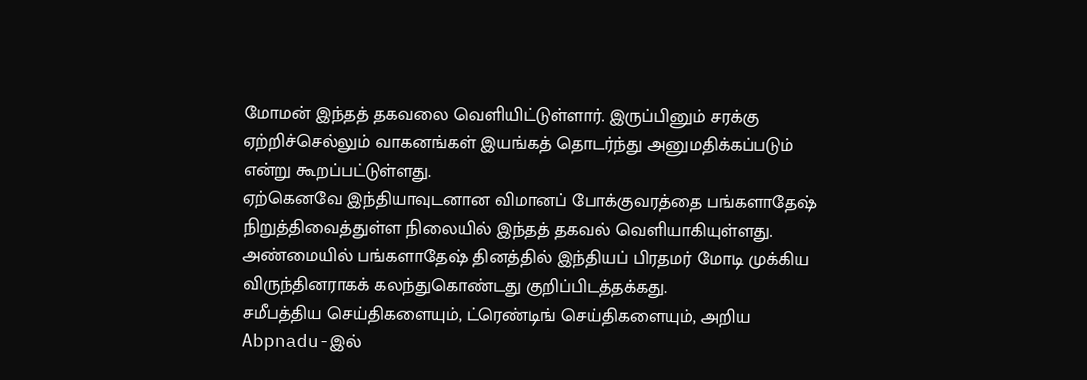மோமன் இந்தத் தகவலை வெளியிட்டுள்ளார். இருப்பினும் சரக்கு ஏற்றிச்செல்லும் வாகனங்கள் இயங்கத் தொடர்ந்து அனுமதிக்கப்படும் என்று கூறப்பட்டுள்ளது.
ஏற்கெனவே இந்தியாவுடனான விமானப் போக்குவரத்தை பங்களாதேஷ் நிறுத்திவைத்துள்ள நிலையில் இந்தத் தகவல் வெளியாகியுள்ளது. அண்மையில் பங்களாதேஷ் தினத்தில் இந்தியப் பிரதமர் மோடி முக்கிய விருந்தினராகக் கலந்துகொண்டது குறிப்பிடத்தக்கது.
சமீபத்திய செய்திகளையும், ட்ரெண்டிங் செய்திகளையும், அறிய Abpnadu-இல்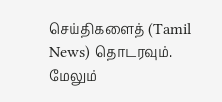செய்திகளைத் (Tamil News) தொடரவும்.
மேலும்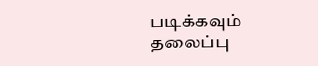படிக்கவும்
தலைப்பு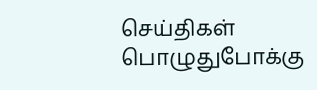செய்திகள்
பொழுதுபோக்கு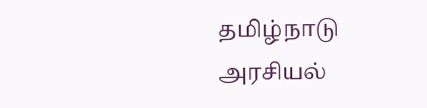தமிழ்நாடு
அரசியல்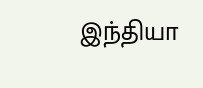இந்தியா